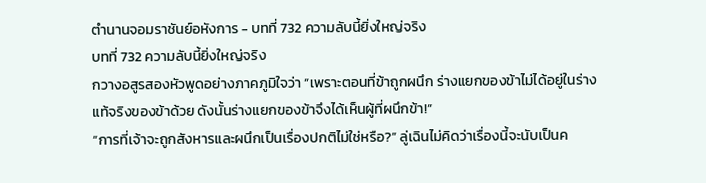ตำนานจอมราชันย์อหังการ - บทที่ 732 ความลับนี้ยิ่งใหญ่จริง
บทที่ 732 ความลับนี้ยิ่งใหญ่จริง
กวางอสูรสองหัวพูดอย่างภาคภูมิใจว่า “เพราะตอนที่ข้าถูกผนึก ร่างแยกของข้าไม่ได้อยู่ในร่างแท้จริงของข้าด้วย ดังนั้นร่างแยกของข้าจึงได้เห็นผู้ที่ผนึกข้า!”
“การที่เจ้าจะถูกสังหารและผนึกเป็นเรื่องปกติไม่ใช่หรือ?” ลู่เฉินไม่คิดว่าเรื่องนี้จะนับเป็นค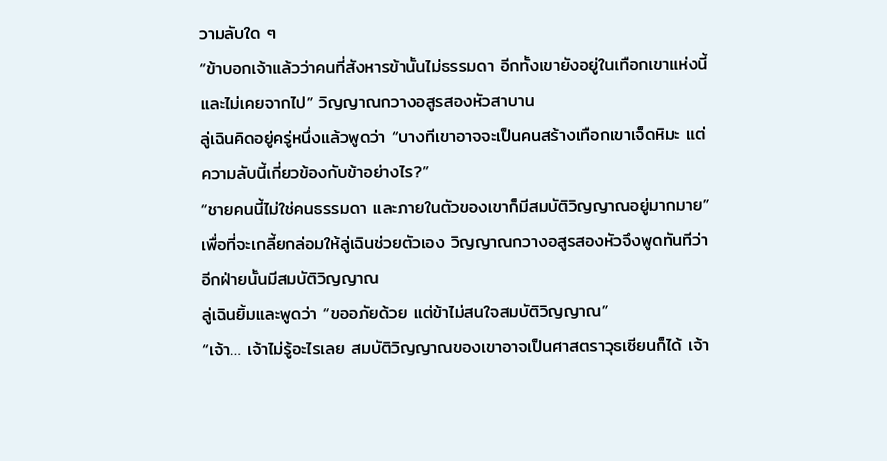วามลับใด ๆ
“ข้าบอกเจ้าแล้วว่าคนที่สังหารข้านั้นไม่ธรรมดา อีกทั้งเขายังอยู่ในเทือกเขาแห่งนี้และไม่เคยจากไป” วิญญาณกวางอสูรสองหัวสาบาน
ลู่เฉินคิดอยู่ครู่หนึ่งแล้วพูดว่า “บางทีเขาอาจจะเป็นคนสร้างเทือกเขาเจ็ดหิมะ แต่ความลับนี้เกี่ยวข้องกับข้าอย่างไร?”
“ชายคนนี้ไม่ใช่คนธรรมดา และภายในตัวของเขาก็มีสมบัติวิญญาณอยู่มากมาย” เพื่อที่จะเกลี้ยกล่อมให้ลู่เฉินช่วยตัวเอง วิญญาณกวางอสูรสองหัวจึงพูดทันทีว่าอีกฝ่ายนั้นมีสมบัติวิญญาณ
ลู่เฉินยิ้มและพูดว่า “ขออภัยด้วย แต่ข้าไม่สนใจสมบัติวิญญาณ”
“เจ้า… เจ้าไม่รู้อะไรเลย สมบัติวิญญาณของเขาอาจเป็นศาสตราวุธเซียนก็ได้ เจ้า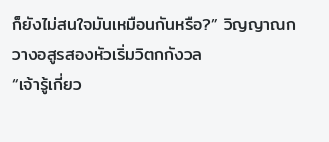ก็ยังไม่สนใจมันเหมือนกันหรือ?” วิญญาณกวางอสูรสองหัวเริ่มวิตกกังวล
“เจ้ารู้เกี่ยว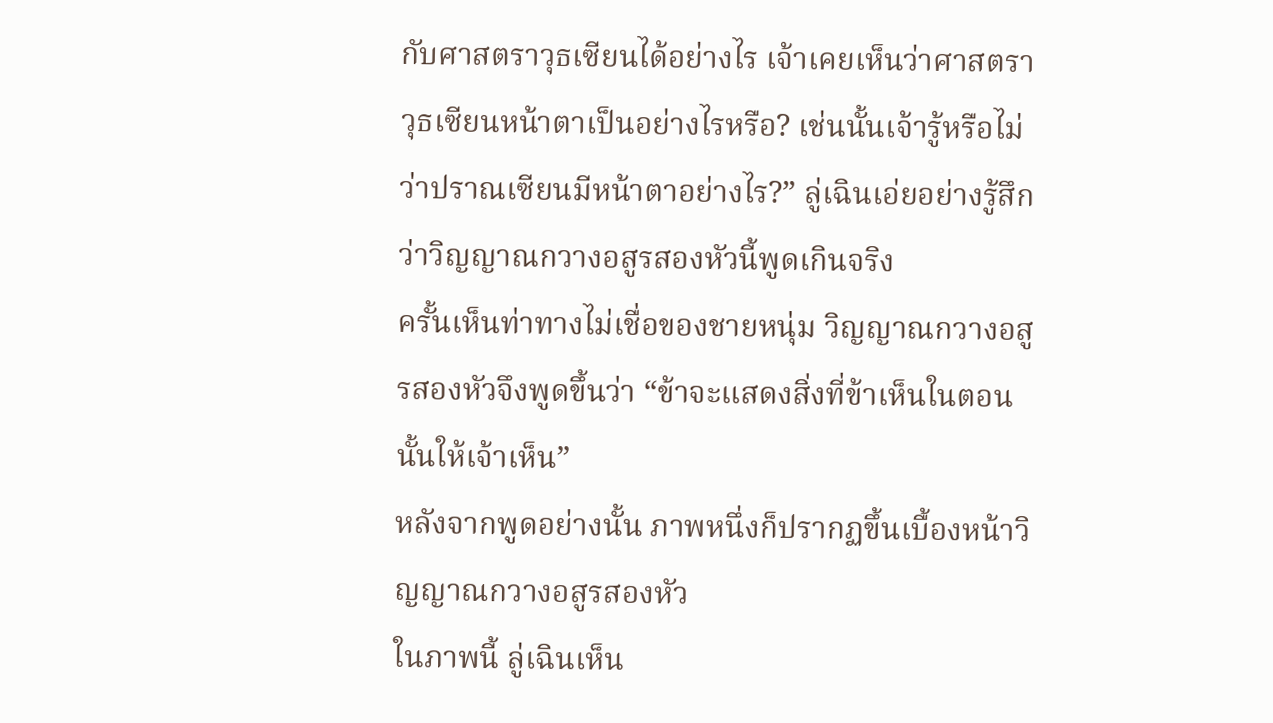กับศาสตราวุธเซียนได้อย่างไร เจ้าเคยเห็นว่าศาสตราวุธเซียนหน้าตาเป็นอย่างไรหรือ? เช่นนั้นเจ้ารู้หรือไม่ว่าปราณเซียนมีหน้าตาอย่างไร?” ลู่เฉินเอ่ยอย่างรู้สึกว่าวิญญาณกวางอสูรสองหัวนี้พูดเกินจริง
ครั้นเห็นท่าทางไม่เชื่อของชายหนุ่ม วิญญาณกวางอสูรสองหัวจึงพูดขึ้นว่า “ข้าจะแสดงสิ่งที่ข้าเห็นในตอนนั้นให้เจ้าเห็น”
หลังจากพูดอย่างนั้น ภาพหนึ่งก็ปรากฏขึ้นเบื้องหน้าวิญญาณกวางอสูรสองหัว
ในภาพนี้ ลู่เฉินเห็น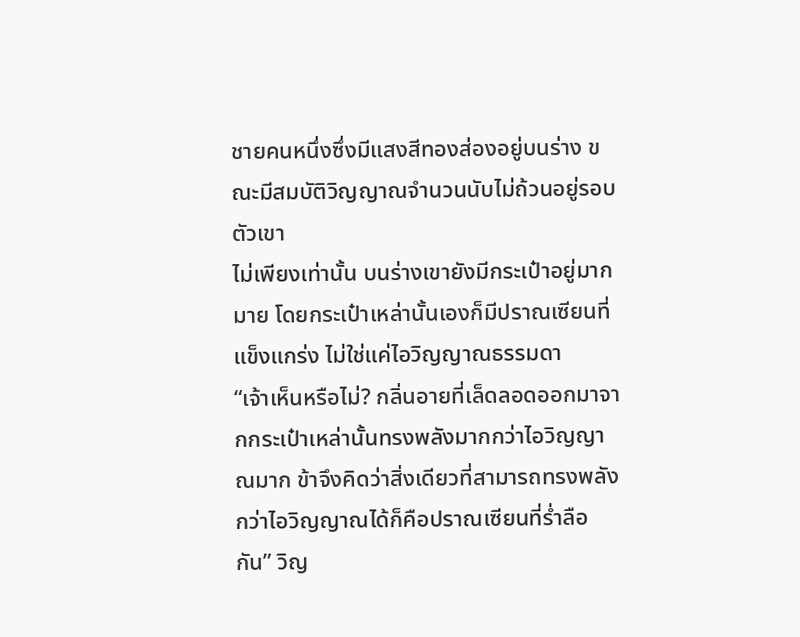ชายคนหนึ่งซึ่งมีแสงสีทองส่องอยู่บนร่าง ขณะมีสมบัติวิญญาณจำนวนนับไม่ถ้วนอยู่รอบตัวเขา
ไม่เพียงเท่านั้น บนร่างเขายังมีกระเป๋าอยู่มากมาย โดยกระเป๋าเหล่านั้นเองก็มีปราณเซียนที่แข็งแกร่ง ไม่ใช่แค่ไอวิญญาณธรรมดา
“เจ้าเห็นหรือไม่? กลิ่นอายที่เล็ดลอดออกมาจากกระเป๋าเหล่านั้นทรงพลังมากกว่าไอวิญญาณมาก ข้าจึงคิดว่าสิ่งเดียวที่สามารถทรงพลังกว่าไอวิญญาณได้ก็คือปราณเซียนที่ร่ำลือกัน” วิญ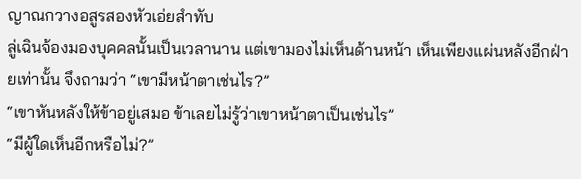ญาณกวางอสูรสองหัวเอ่ยสำทับ
ลู่เฉินจ้องมองบุคคลนั้นเป็นเวลานาน แต่เขามองไม่เห็นด้านหน้า เห็นเพียงแผ่นหลังอีกฝ่ายเท่านั้น จึงถามว่า “เขามีหน้าตาเช่นไร?”
“เขาหันหลังให้ข้าอยู่เสมอ ข้าเลยไม่รู้ว่าเขาหน้าตาเป็นเช่นไร”
“มีผู้ใดเห็นอีกหรือไม่?”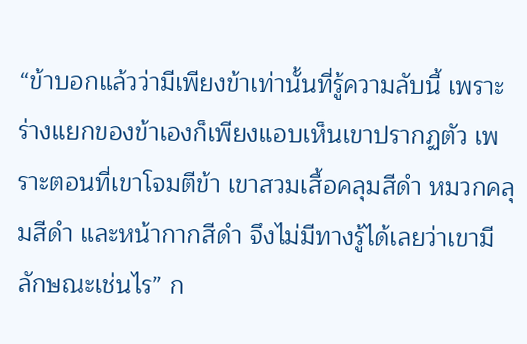“ข้าบอกแล้วว่ามีเพียงข้าเท่านั้นที่รู้ความลับนี้ เพราะร่างแยกของข้าเองก็เพียงแอบเห็นเขาปรากฏตัว เพราะตอนที่เขาโจมตีข้า เขาสวมเสื้อคลุมสีดำ หมวกคลุมสีดำ และหน้ากากสีดำ จึงไม่มีทางรู้ได้เลยว่าเขามีลักษณะเช่นไร” ก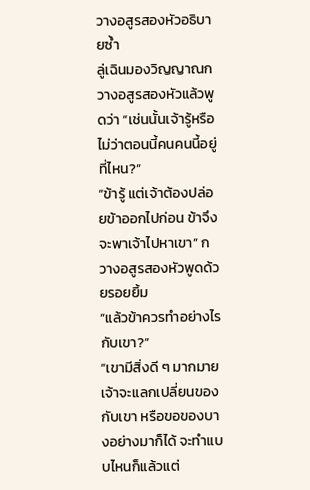วางอสูรสองหัวอธิบายซ้ำ
ลู่เฉินมองวิญญาณกวางอสูรสองหัวแล้วพูดว่า “เช่นนั้นเจ้ารู้หรือไม่ว่าตอนนี้คนคนนี้อยู่ที่ไหน?”
“ข้ารู้ แต่เจ้าต้องปล่อยข้าออกไปก่อน ข้าจึงจะพาเจ้าไปหาเขา” กวางอสูรสองหัวพูดด้วยรอยยิ้ม
“แล้วข้าควรทำอย่างไรกับเขา?”
“เขามีสิ่งดี ๆ มากมาย เจ้าจะแลกเปลี่ยนของกับเขา หรือขอของบางอย่างมาก็ได้ จะทำแบบไหนก็แล้วแต่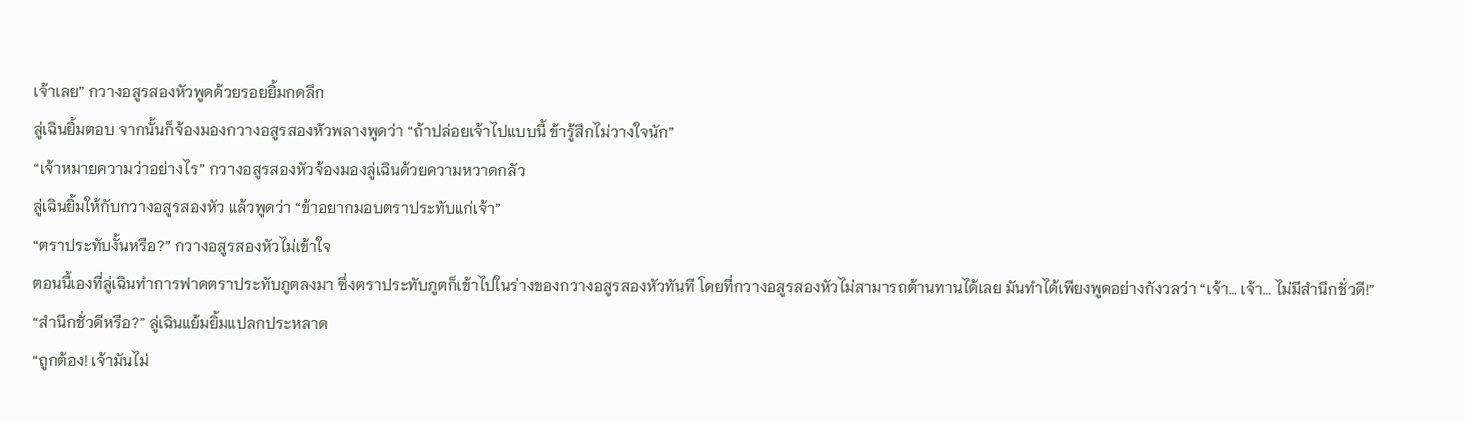เจ้าเลย” กวางอสูรสองหัวพูดด้วยรอยยิ้มกดลึก
ลู่เฉินยิ้มตอบ จากนั้นก็จ้องมองกวางอสูรสองหัวพลางพูดว่า “ถ้าปล่อยเจ้าไปแบบนี้ ข้ารู้สึกไม่วางใจนัก”
“เจ้าหมายความว่าอย่างไร” กวางอสูรสองหัวจ้องมองลู่เฉินด้วยความหวาดกลัว
ลู่เฉินยิ้มให้กับกวางอสูรสองหัว แล้วพูดว่า “ข้าอยากมอบตราประทับแก่เจ้า”
“ตราประทับงั้นหรือ?” กวางอสูรสองหัวไม่เข้าใจ
ตอนนี้เองที่ลู่เฉินทำการฟาดตราประทับภูตลงมา ซึ่งตราประทับภูตก็เข้าไปในร่างของกวางอสูรสองหัวทันที โดยที่กวางอสูรสองหัวไม่สามารถต้านทานได้เลย มันทำได้เพียงพูดอย่างกังวลว่า “เจ้า… เจ้า… ไม่มีสำนึกชั่วดี!”
“สำนึกชั่วดีหรือ?” ลู่เฉินแย้มยิ้มแปลกประหลาด
“ถูกต้อง! เจ้ามันไม่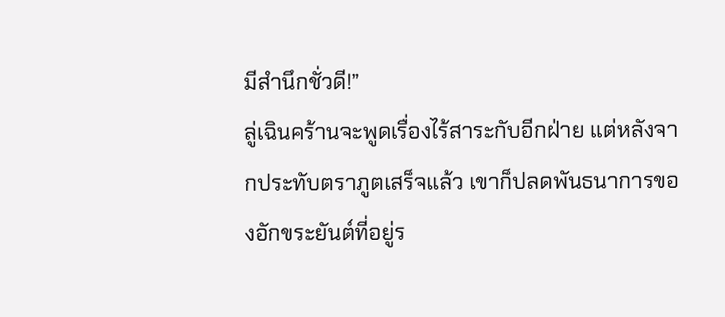มีสำนึกชั่วดี!”
ลู่เฉินคร้านจะพูดเรื่องไร้สาระกับอีกฝ่าย แต่หลังจากประทับตราภูตเสร็จแล้ว เขาก็ปลดพันธนาการของอักขระยันต์ที่อยู่ร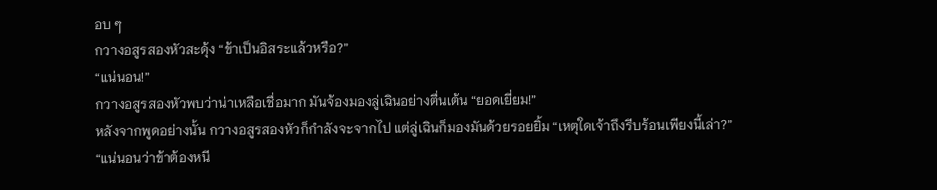อบ ๆ
กวางอสูรสองหัวสะดุ้ง “ข้าเป็นอิสระแล้วหรือ?”
“แน่นอน!”
กวางอสูรสองหัวพบว่าน่าเหลือเชื่อมาก มันจ้องมองลู่เฉินอย่างตื่นเต้น “ยอดเยี่ยม!”
หลังจากพูดอย่างนั้น กวางอสูรสองหัวก็กำลังจะจากไป แต่ลู่เฉินก็มองมันด้วยรอยยิ้ม “เหตุใดเจ้าถึงรีบร้อนเพียงนี้เล่า?”
“แน่นอนว่าข้าต้องหนี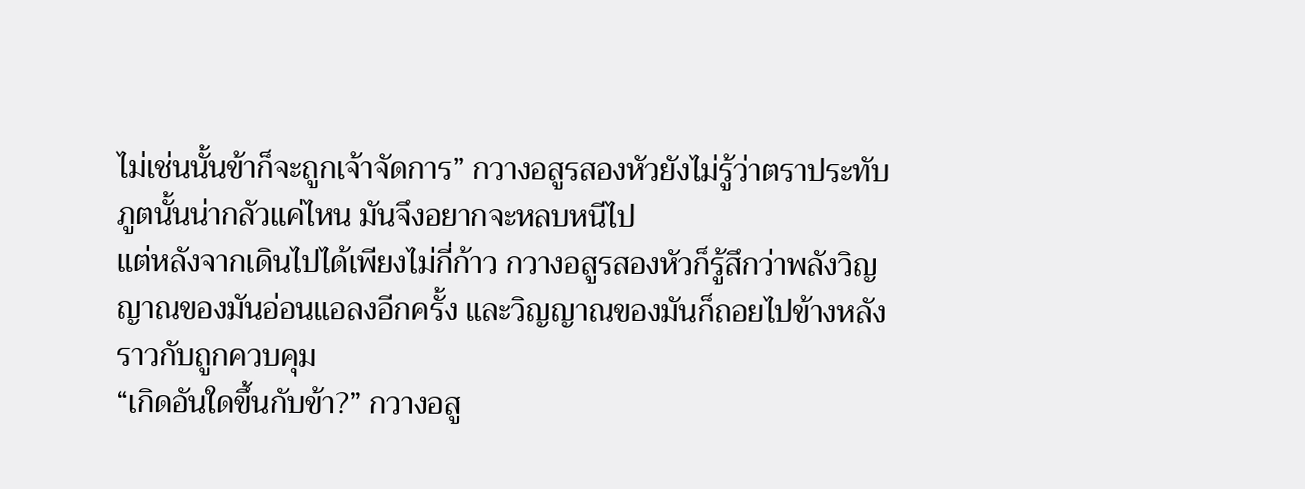ไม่เช่นนั้นข้าก็จะถูกเจ้าจัดการ” กวางอสูรสองหัวยังไม่รู้ว่าตราประทับภูตนั้นน่ากลัวแค่ไหน มันจึงอยากจะหลบหนีไป
แต่หลังจากเดินไปได้เพียงไม่กี่ก้าว กวางอสูรสองหัวก็รู้สึกว่าพลังวิญญาณของมันอ่อนแอลงอีกครั้ง และวิญญาณของมันก็ถอยไปข้างหลังราวกับถูกควบคุม
“เกิดอันใดขึ้นกับข้า?” กวางอสู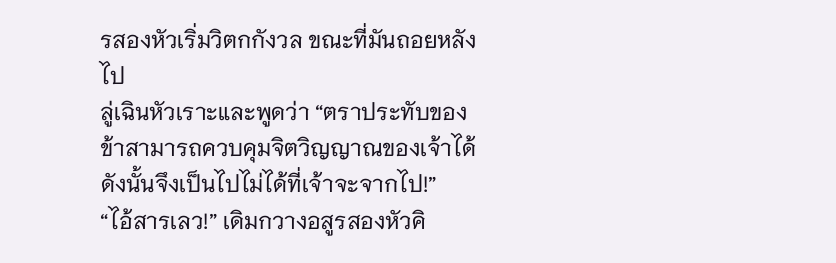รสองหัวเริ่มวิตกกังวล ขณะที่มันถอยหลังไป
ลู่เฉินหัวเราะและพูดว่า “ตราประทับของข้าสามารถควบคุมจิตวิญญาณของเจ้าได้ ดังนั้นจึงเป็นไปไม่ได้ที่เจ้าจะจากไป!”
“ไอ้สารเลว!” เดิมกวางอสูรสองหัวคิ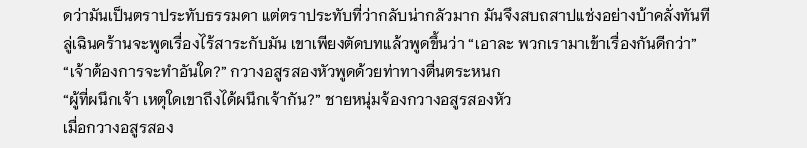ดว่ามันเป็นตราประทับธรรมดา แต่ตราประทับที่ว่ากลับน่ากลัวมาก มันจึงสบถสาปแช่งอย่างบ้าคลั่งทันที
ลู่เฉินคร้านจะพูดเรื่องไร้สาระกับมัน เขาเพียงตัดบทแล้วพูดขึ้นว่า “เอาละ พวกเรามาเข้าเรื่องกันดีกว่า”
“เจ้าต้องการจะทำอันใด?” กวางอสูรสองหัวพูดด้วยท่าทางตื่นตระหนก
“ผู้ที่ผนึกเจ้า เหตุใดเขาถึงได้ผนึกเจ้ากัน?” ชายหนุ่มจ้องกวางอสูรสองหัว
เมื่อกวางอสูรสอง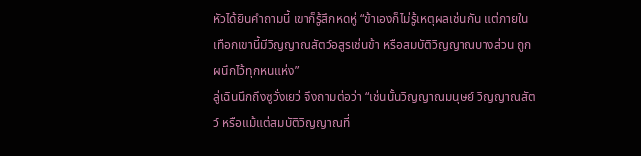หัวได้ยินคำถามนี้ เขาก็รู้สึกหดหู่ “ข้าเองก็ไม่รู้เหตุผลเช่นกัน แต่ภายในเทือกเขานี้มีวิญญาณสัตว์อสูรเช่นข้า หรือสมบัติวิญญาณบางส่วน ถูกผนึกไว้ทุกหนแห่ง”
ลู่เฉินนึกถึงซูวั่งเยว่ จึงถามต่อว่า “เช่นนั้นวิญญาณมนุษย์ วิญญาณสัตว์ หรือแม้แต่สมบัติวิญญาณที่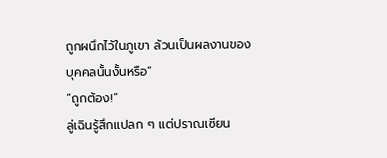ถูกผนึกไว้ในภูเขา ล้วนเป็นผลงานของบุคคลนั้นงั้นหรือ”
“ถูกต้อง!”
ลู่เฉินรู้สึกแปลก ๆ แต่ปราณเซียน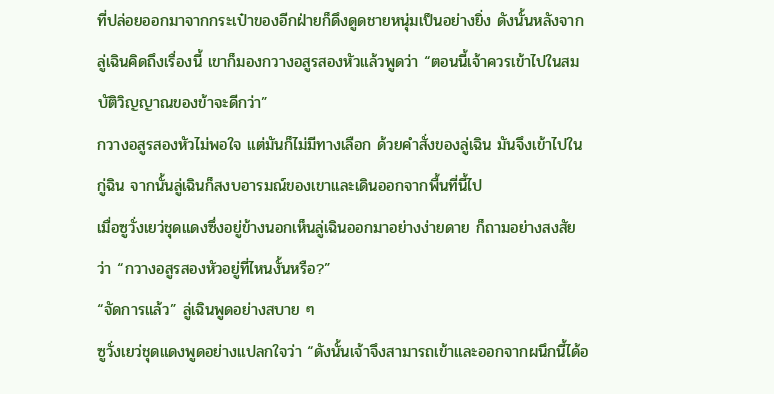ที่ปล่อยออกมาจากกระเป๋าของอีกฝ่ายก็ดึงดูดชายหนุ่มเป็นอย่างยิ่ง ดังนั้นหลังจากลู่เฉินคิดถึงเรื่องนี้ เขาก็มองกวางอสูรสองหัวแล้วพูดว่า “ตอนนี้เจ้าควรเข้าไปในสมบัติวิญญาณของข้าจะดีกว่า”
กวางอสูรสองหัวไม่พอใจ แต่มันก็ไม่มีทางเลือก ด้วยคำสั่งของลู่เฉิน มันจึงเข้าไปในกู่ฉิน จากนั้นลู่เฉินก็สงบอารมณ์ของเขาและเดินออกจากพื้นที่นี้ไป
เมื่อซูวั่งเยว่ชุดแดงซึ่งอยู่ข้างนอกเห็นลู่เฉินออกมาอย่างง่ายดาย ก็ถามอย่างสงสัยว่า “กวางอสูรสองหัวอยู่ที่ไหนงั้นหรือ?”
“จัดการแล้ว” ลู่เฉินพูดอย่างสบาย ๆ
ซูวั่งเยว่ชุดแดงพูดอย่างแปลกใจว่า “ดังนั้นเจ้าจึงสามารถเข้าและออกจากผนึกนี้ได้อ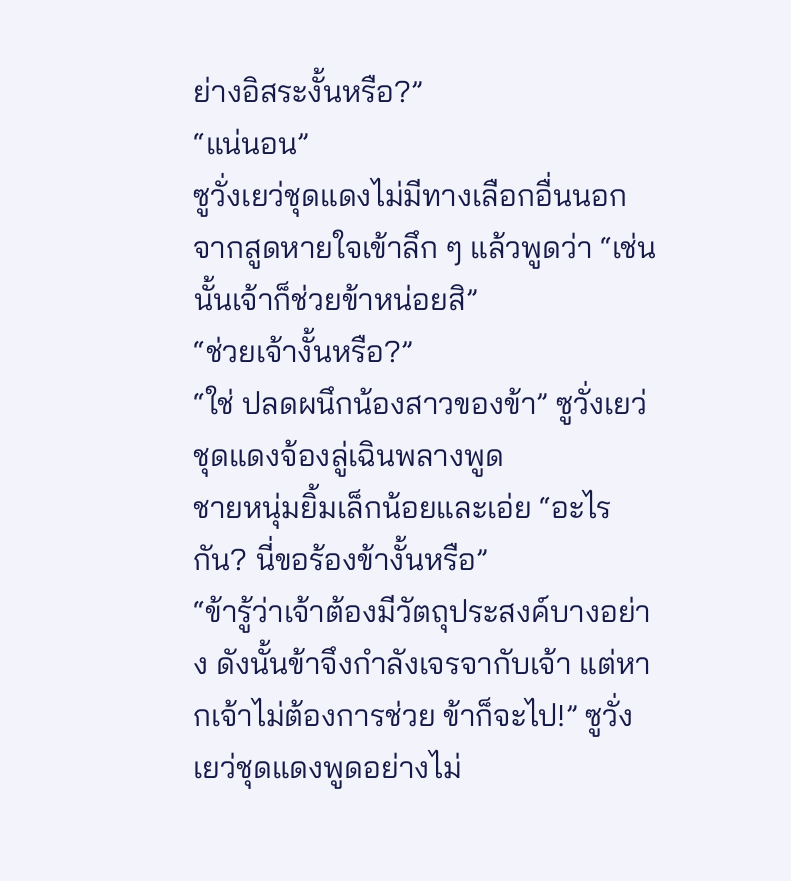ย่างอิสระงั้นหรือ?”
“แน่นอน”
ซูวั่งเยว่ชุดแดงไม่มีทางเลือกอื่นนอกจากสูดหายใจเข้าลึก ๆ แล้วพูดว่า “เช่นนั้นเจ้าก็ช่วยข้าหน่อยสิ”
“ช่วยเจ้างั้นหรือ?”
“ใช่ ปลดผนึกน้องสาวของข้า” ซูวั่งเยว่ชุดแดงจ้องลู่เฉินพลางพูด
ชายหนุ่มยิ้มเล็กน้อยและเอ่ย “อะไรกัน? นี่ขอร้องข้างั้นหรือ”
“ข้ารู้ว่าเจ้าต้องมีวัตถุประสงค์บางอย่าง ดังนั้นข้าจึงกำลังเจรจากับเจ้า แต่หากเจ้าไม่ต้องการช่วย ข้าก็จะไป!” ซูวั่งเยว่ชุดแดงพูดอย่างไม่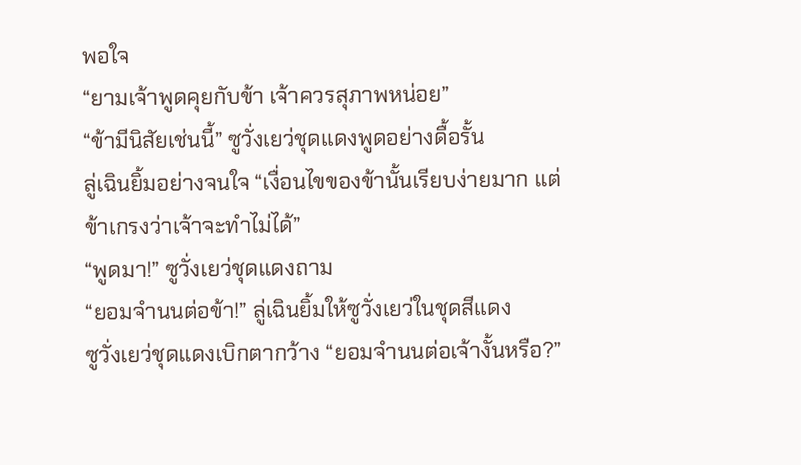พอใจ
“ยามเจ้าพูดคุยกับข้า เจ้าควรสุภาพหน่อย”
“ข้ามีนิสัยเช่นนี้” ซูวั่งเยว่ชุดแดงพูดอย่างดื้อรั้น
ลู่เฉินยิ้มอย่างจนใจ “เงื่อนไขของข้านั้นเรียบง่ายมาก แต่ข้าเกรงว่าเจ้าจะทำไม่ได้”
“พูดมา!” ซูวั่งเยว่ชุดแดงถาม
“ยอมจำนนต่อข้า!” ลู่เฉินยิ้มให้ซูวั่งเยว่ในชุดสีแดง
ซูวั่งเยว่ชุดแดงเบิกตากว้าง “ยอมจำนนต่อเจ้างั้นหรือ?”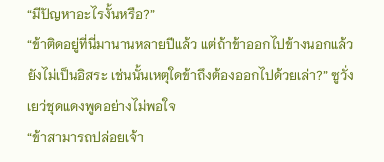“มีปัญหาอะไรงั้นหรือ?”
“ข้าติดอยู่ที่นี่มานานหลายปีแล้ว แต่ถ้าข้าออกไปข้างนอกแล้วยังไม่เป็นอิสระ เช่นนั้นเหตุใดข้าถึงต้องออกไปด้วยเล่า?” ซูวั่งเยว่ชุดแดงพูดอย่างไม่พอใจ
“ข้าสามารถปล่อยเจ้า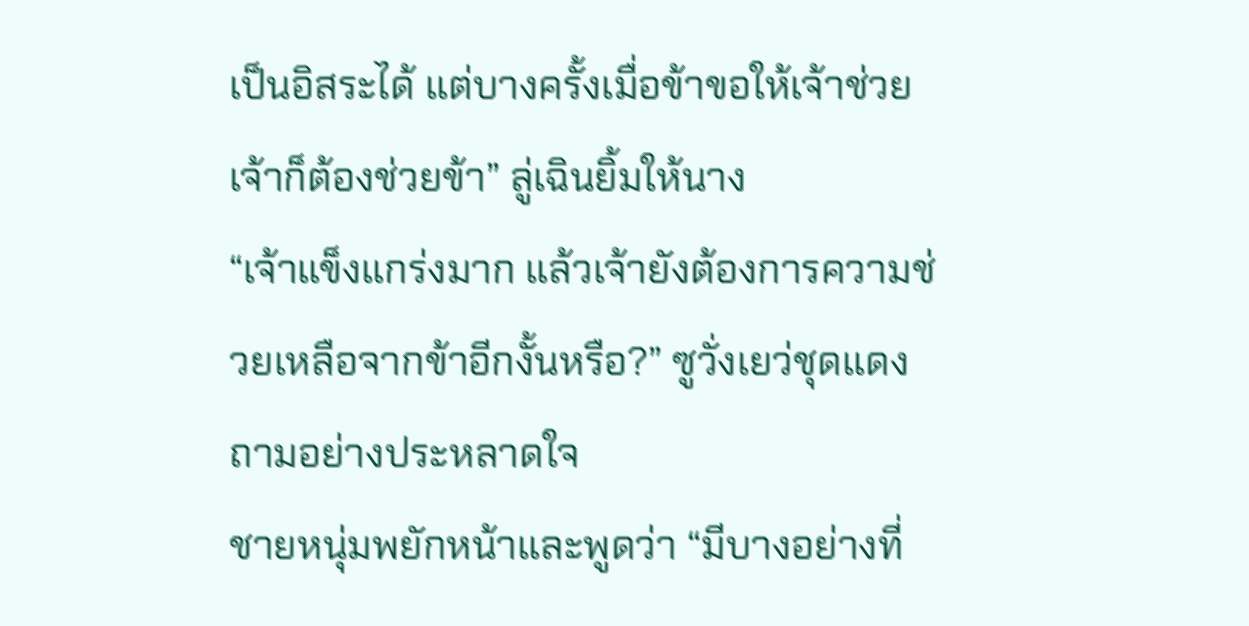เป็นอิสระได้ แต่บางครั้งเมื่อข้าขอให้เจ้าช่วย เจ้าก็ต้องช่วยข้า” ลู่เฉินยิ้มให้นาง
“เจ้าแข็งแกร่งมาก แล้วเจ้ายังต้องการความช่วยเหลือจากข้าอีกงั้นหรือ?” ซูวั่งเยว่ชุดแดงถามอย่างประหลาดใจ
ชายหนุ่มพยักหน้าและพูดว่า “มีบางอย่างที่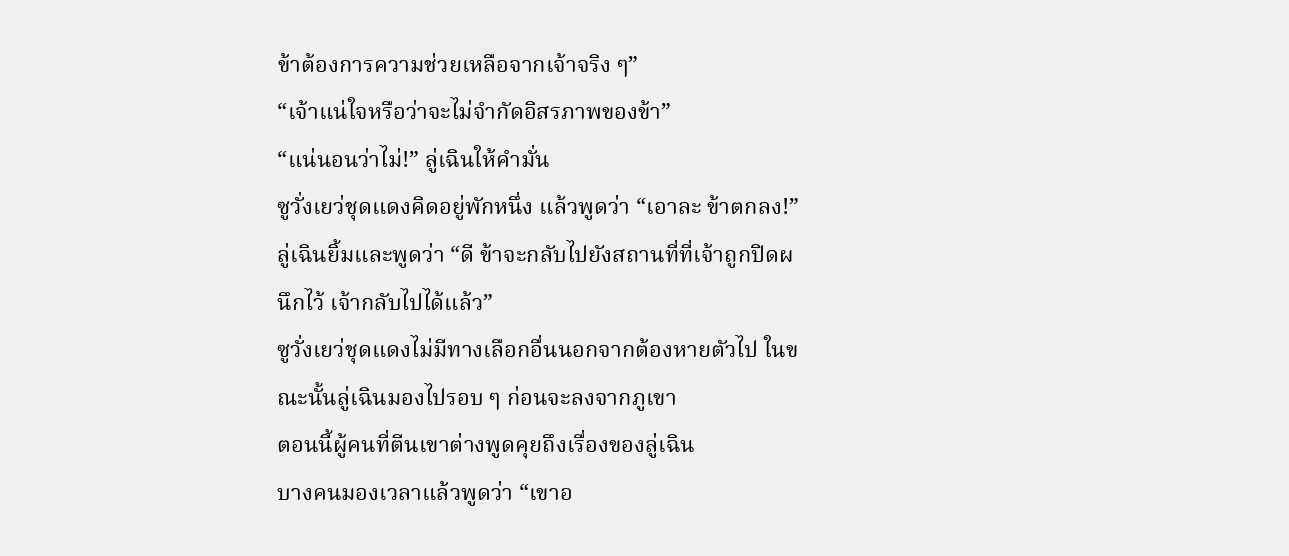ข้าต้องการความช่วยเหลือจากเจ้าจริง ๆ”
“เจ้าแน่ใจหรือว่าจะไม่จำกัดอิสรภาพของข้า”
“แน่นอนว่าไม่!” ลู่เฉินให้คำมั่น
ซูวั่งเยว่ชุดแดงคิดอยู่พักหนึ่ง แล้วพูดว่า “เอาละ ข้าตกลง!”
ลู่เฉินยิ้มและพูดว่า “ดี ข้าจะกลับไปยังสถานที่ที่เจ้าถูกปิดผนึกไว้ เจ้ากลับไปได้แล้ว”
ซูวั่งเยว่ชุดแดงไม่มีทางเลือกอื่นนอกจากต้องหายตัวไป ในขณะนั้นลู่เฉินมองไปรอบ ๆ ก่อนจะลงจากภูเขา
ตอนนี้ผู้คนที่ตีนเขาต่างพูดคุยถึงเรื่องของลู่เฉิน
บางคนมองเวลาแล้วพูดว่า “เขาอ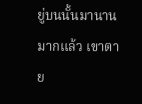ยู่บนนั้นมานานมากแล้ว เขาตาย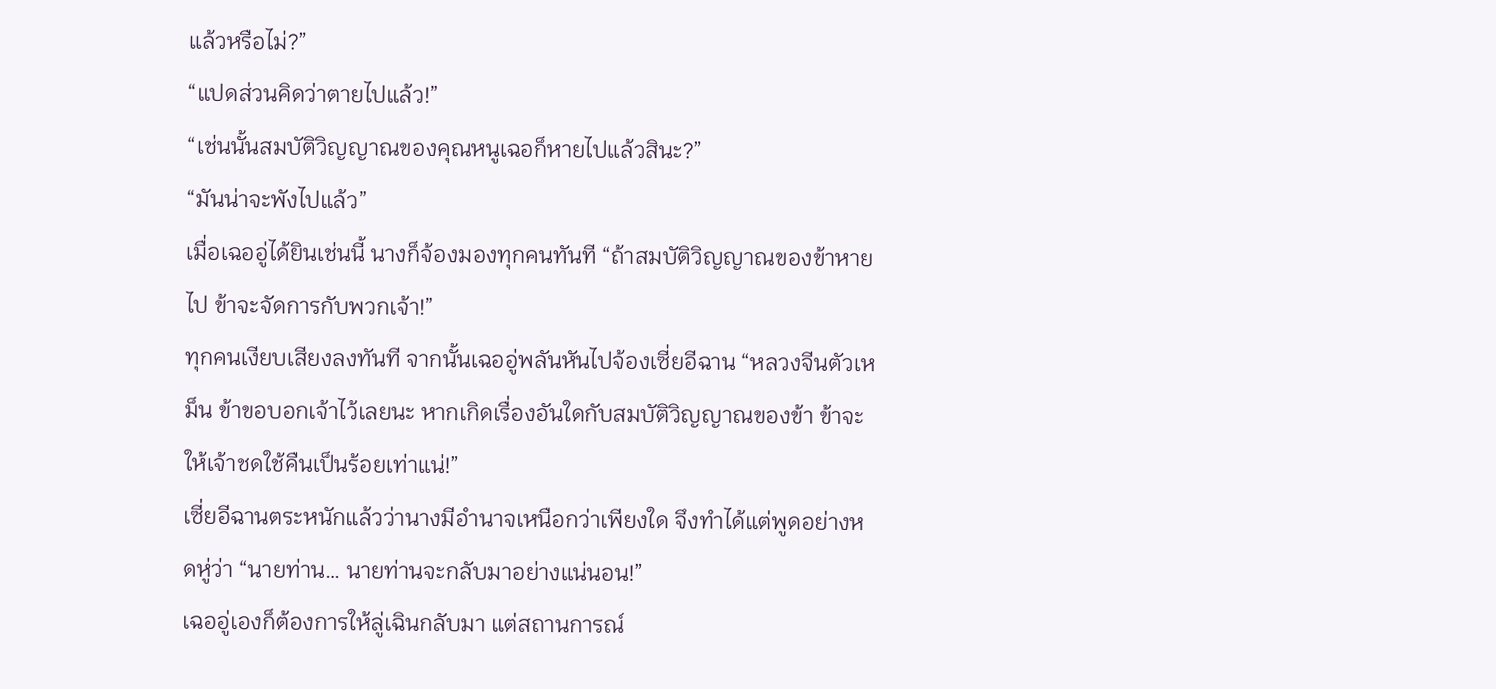แล้วหรือไม่?”
“แปดส่วนคิดว่าตายไปแล้ว!”
“เช่นนั้นสมบัติวิญญาณของคุณหนูเฉอก็หายไปแล้วสินะ?”
“มันน่าจะพังไปแล้ว”
เมื่อเฉออู่ได้ยินเช่นนี้ นางก็จ้องมองทุกคนทันที “ถ้าสมบัติวิญญาณของข้าหายไป ข้าจะจัดการกับพวกเจ้า!”
ทุกคนเงียบเสียงลงทันที จากนั้นเฉออู่พลันหันไปจ้องเซี่ยอีฉาน “หลวงจีนตัวเหม็น ข้าขอบอกเจ้าไว้เลยนะ หากเกิดเรื่องอันใดกับสมบัติวิญญาณของข้า ข้าจะให้เจ้าชดใช้คืนเป็นร้อยเท่าแน่!”
เซี่ยอีฉานตระหนักแล้วว่านางมีอำนาจเหนือกว่าเพียงใด จึงทำได้แต่พูดอย่างหดหู่ว่า “นายท่าน… นายท่านจะกลับมาอย่างแน่นอน!”
เฉออู่เองก็ต้องการให้ลู่เฉินกลับมา แต่สถานการณ์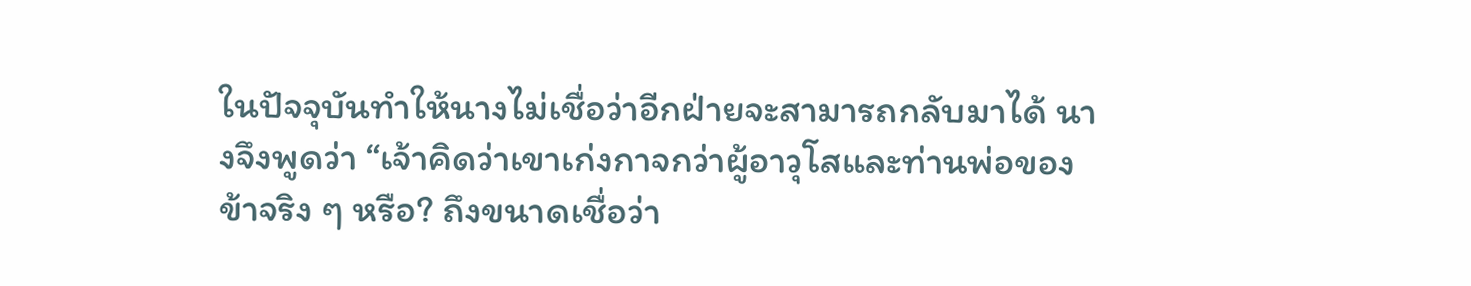ในปัจจุบันทำให้นางไม่เชื่อว่าอีกฝ่ายจะสามารถกลับมาได้ นางจึงพูดว่า “เจ้าคิดว่าเขาเก่งกาจกว่าผู้อาวุโสและท่านพ่อของข้าจริง ๆ หรือ? ถึงขนาดเชื่อว่า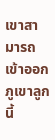เขาสามารถเข้าออกภูเขาลูกนี้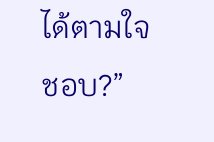ได้ตามใจชอบ?”